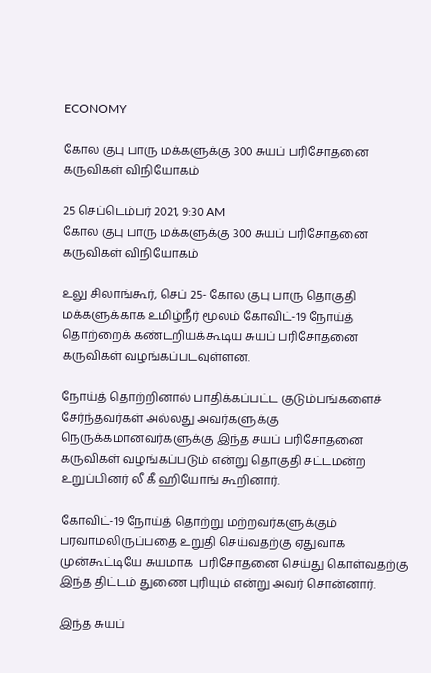ECONOMY

கோல குபு பாரு மக்களுக்கு 300 சுயப் பரிசோதனை கருவிகள் விநியோகம்

25 செப்டெம்பர் 2021, 9:30 AM
கோல குபு பாரு மக்களுக்கு 300 சுயப் பரிசோதனை கருவிகள் விநியோகம்

உலு சிலாங்கூர், செப் 25- கோல குபு பாரு தொகுதி மக்களுக்காக உமிழ்நீர் மூலம் கோவிட்-19 நோய்த் தொற்றைக் கண்டறியக்கூடிய சுயப் பரிசோதனை கருவிகள் வழங்கப்படவுள்ளன.

நோய்த் தொற்றினால் பாதிக்கப்பட்ட குடும்பங்களைச் சேர்ந்தவர்கள் அல்லது அவர்களுக்கு நெருக்கமானவர்களுக்கு இந்த சயப் பரிசோதனை கருவிகள் வழங்கப்படும் என்று தொகுதி சட்டமன்ற உறுப்பினர் லீ கீ ஹியோங் கூறினார்.

கோவிட்-19 நோய்த் தொற்று மற்றவர்களுக்கும் பரவாமலிருப்பதை உறுதி செய்வதற்கு ஏதுவாக முன்கூட்டியே சுயமாக  பரிசோதனை செய்து கொள்வதற்கு இந்த திட்டம் துணை புரியும் என்று அவர் சொன்னார்.

இந்த சுயப்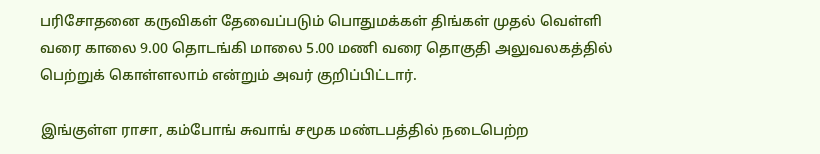பரிசோதனை கருவிகள் தேவைப்படும் பொதுமக்கள் திங்கள் முதல் வெள்ளி வரை காலை 9.00 தொடங்கி மாலை 5.00 மணி வரை தொகுதி அலுவலகத்தில் பெற்றுக் கொள்ளலாம் என்றும் அவர் குறிப்பிட்டார்.

இங்குள்ள ராசா, கம்போங் சுவாங் சமூக மண்டபத்தில் நடைபெற்ற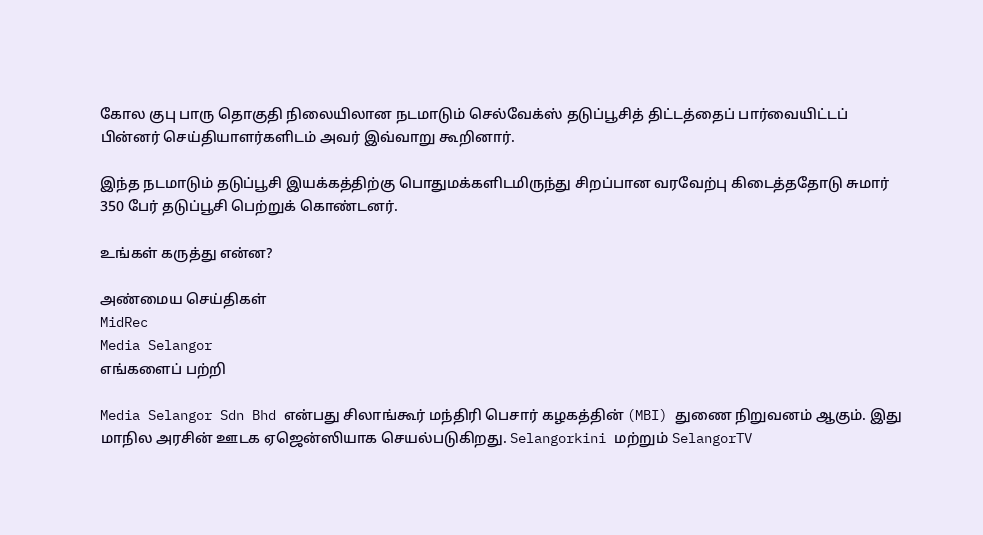கோல குபு பாரு தொகுதி நிலையிலான நடமாடும் செல்வேக்ஸ் தடுப்பூசித் திட்டத்தைப் பார்வையிட்டப் பின்னர் செய்தியாளர்களிடம் அவர் இவ்வாறு கூறினார்.

இந்த நடமாடும் தடுப்பூசி இயக்கத்திற்கு பொதுமக்களிடமிருந்து சிறப்பான வரவேற்பு கிடைத்ததோடு சுமார் 350 பேர் தடுப்பூசி பெற்றுக் கொண்டனர்.

உங்கள் கருத்து என்ன?

அண்மைய செய்திகள்
MidRec
Media Selangor
எங்களைப் பற்றி

Media Selangor Sdn Bhd என்பது சிலாங்கூர் மந்திரி பெசார் கழகத்தின் (MBI) துணை நிறுவனம் ஆகும். இது மாநில அரசின் ஊடக ஏஜென்ஸியாக செயல்படுகிறது. Selangorkini மற்றும் SelangorTV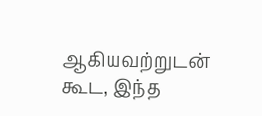ஆகியவற்றுடன் கூட, இந்த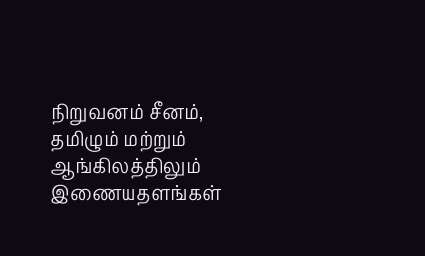நிறுவனம் சீனம், தமிழும் மற்றும் ஆங்கிலத்திலும் இணையதளங்கள்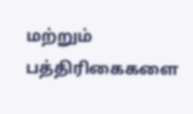மற்றும் பத்திரிகைகளை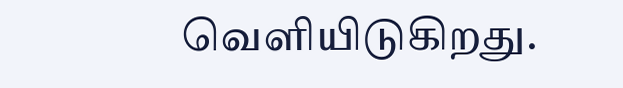வெளியிடுகிறது.